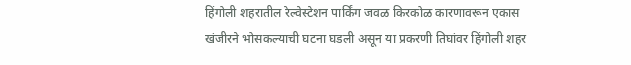हिंगोली शहरातील रेल्वेस्टेशन पार्किंग जवळ किरकोळ कारणावरून एकास खंजीरने भोसकल्याची घटना घडली असून या प्रकरणी तिघांवर हिंगोली शहर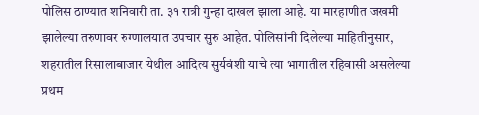पोलिस ठाण्यात शनिवारी ता. ३१ रात्री गुन्हा दाखल झाला आहे. या मारहाणीत जखमी झालेल्या तरुणावर रुग्णालयात उपचार सुरु आहेत. पोलिसांनी दिलेल्या माहितीनुसार, शहरातील रिसालाबाजार येथील आदित्य सुर्यवंशी याचे त्या भागातील रहिवासी असलेल्या प्रथम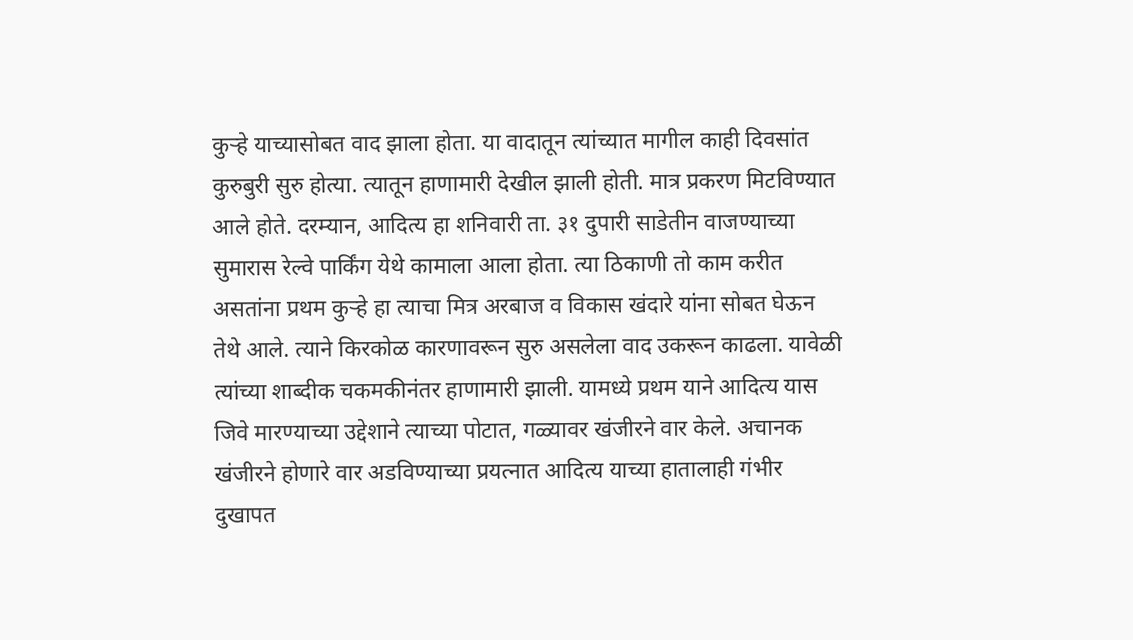कुऱ्हे याच्यासोबत वाद झाला होता. या वादातून त्यांच्यात मागील काही दिवसांत कुरुबुरी सुरु होत्या. त्यातून हाणामारी देखील झाली होती. मात्र प्रकरण मिटविण्यात आले होते. दरम्यान, आदित्य हा शनिवारी ता. ३१ दुपारी साडेतीन वाजण्याच्या सुमारास रेल्वे पार्किंग येथे कामाला आला होता. त्या ठिकाणी तो काम करीत असतांना प्रथम कुऱ्हे हा त्याचा मित्र अरबाज व विकास खंदारे यांना सोबत घेऊन तेथे आले. त्याने किरकोळ कारणावरून सुरु असलेला वाद उकरून काढला. यावेळी त्यांच्या शाब्दीक चकमकीनंतर हाणामारी झाली. यामध्ये प्रथम याने आदित्य यास जिवे मारण्याच्या उद्देशाने त्याच्या पोटात, गळ्यावर खंजीरने वार केले. अचानक खंजीरने होणारे वार अडविण्याच्या प्रयत्नात आदित्य याच्या हातालाही गंभीर दुखापत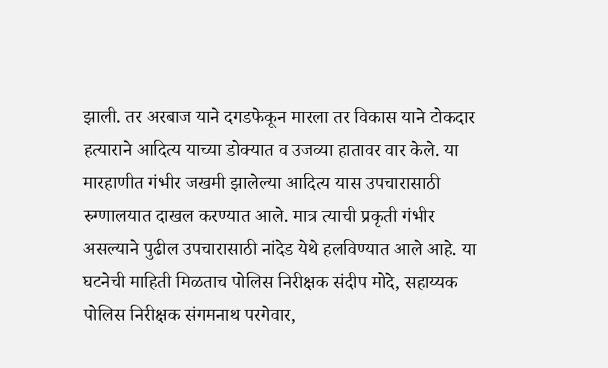झाली. तर अरबाज याने दगडफेकून मारला तर विकास याने टोकदार हत्याराने आदित्य याच्या डोक्यात व उजव्या हातावर वार केले. या मारहाणीत गंभीर जखमी झालेल्या आदित्य यास उपचारासाठी रुग्णालयात दाखल करण्यात आले. मात्र त्याची प्रकृती गंभीर असल्याने पुढील उपचारासाठी नांदेड येथे हलविण्यात आले आहे. या घटनेची माहिती मिळताच पोलिस निरीक्षक संदीप मोदे, सहाय्यक पोलिस निरीक्षक संगमनाथ परगेवार,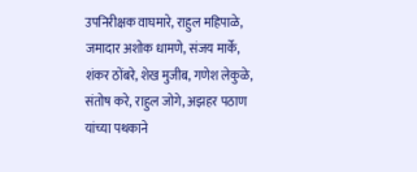उपनिरीक्षक वाघमारे, राहुल महिपाळे, जमादार अशोक धामणे, संजय मार्के, शंकर ठोंबरे, शेख मुजीब, गणेश लेकुळे, संतोष करे, राहुल जोगे, अझहर पठाण यांच्या पथकाने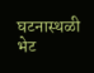घटनास्थळी भेट